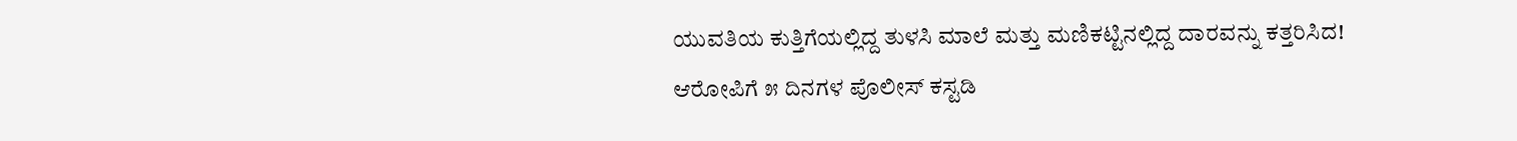ಯುವತಿಯ ಕುತ್ತಿಗೆಯಲ್ಲಿದ್ದ ತುಳಸಿ ಮಾಲೆ ಮತ್ತು ಮಣಿಕಟ್ಟಿನಲ್ಲಿದ್ದ ದಾರವನ್ನು ಕತ್ತರಿಸಿದ!
ಆರೋಪಿಗೆ ೫ ದಿನಗಳ ಪೊಲೀಸ್ ಕಸ್ಟಡಿ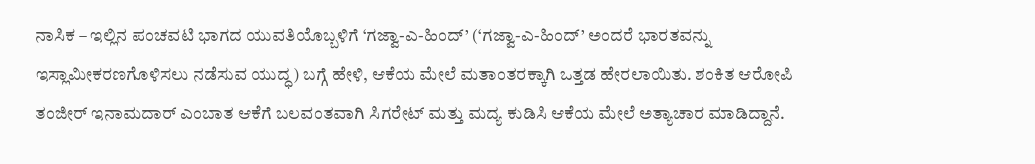ನಾಸಿಕ – ಇಲ್ಲಿನ ಪಂಚವಟಿ ಭಾಗದ ಯುವತಿಯೊಬ್ಬಳಿಗೆ ‘ಗಜ್ವಾ-ಎ-ಹಿಂದ್’ (‘ಗಜ್ವಾ-ಎ-ಹಿಂದ್’ ಅಂದರೆ ಭಾರತವನ್ನು ಇಸ್ಲಾಮೀಕರಣಗೊಳಿಸಲು ನಡೆಸುವ ಯುದ್ಧ) ಬಗ್ಗೆ ಹೇಳಿ, ಆಕೆಯ ಮೇಲೆ ಮತಾಂತರಕ್ಕಾಗಿ ಒತ್ತಡ ಹೇರಲಾಯಿತು. ಶಂಕಿತ ಆರೋಪಿ ತಂಜೀರ್ ಇನಾಮದಾರ್ ಎಂಬಾತ ಆಕೆಗೆ ಬಲವಂತವಾಗಿ ಸಿಗರೇಟ್ ಮತ್ತು ಮದ್ಯ ಕುಡಿಸಿ ಆಕೆಯ ಮೇಲೆ ಅತ್ಯಾಚಾರ ಮಾಡಿದ್ದಾನೆ.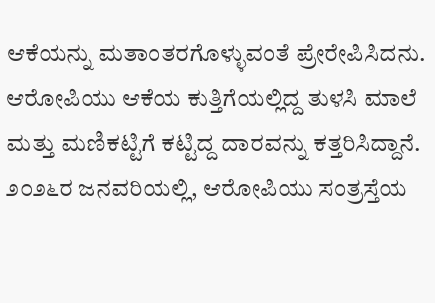ಆಕೆಯನ್ನು ಮತಾಂತರಗೊಳ್ಳುವಂತೆ ಪ್ರೇರೇಪಿಸಿದನು. ಆರೋಪಿಯು ಆಕೆಯ ಕುತ್ತಿಗೆಯಲ್ಲಿದ್ದ ತುಳಸಿ ಮಾಲೆ ಮತ್ತು ಮಣಿಕಟ್ಟಿಗೆ ಕಟ್ಟಿದ್ದ ದಾರವನ್ನು ಕತ್ತರಿಸಿದ್ದಾನೆ. ೨೦೨೬ರ ಜನವರಿಯಲ್ಲಿ, ಆರೋಪಿಯು ಸಂತ್ರಸ್ತೆಯ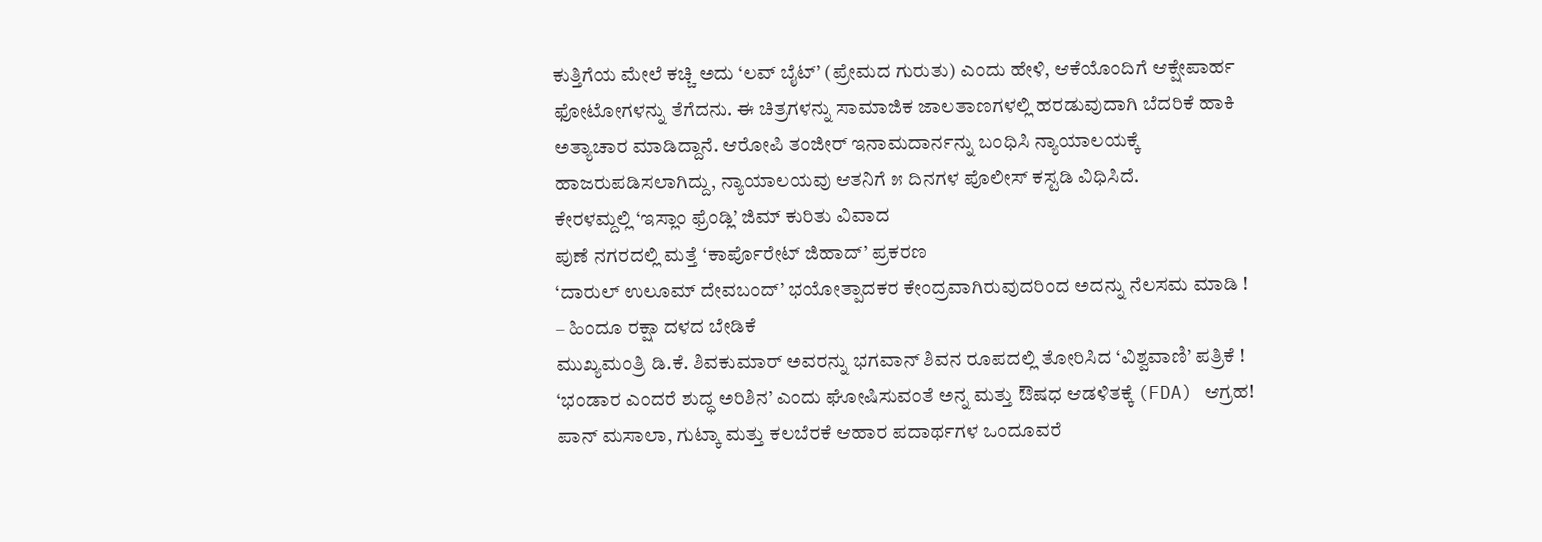ಕುತ್ತಿಗೆಯ ಮೇಲೆ ಕಚ್ಚಿ ಅದು ‘ಲವ್ ಬೈಟ್’ (ಪ್ರೇಮದ ಗುರುತು) ಎಂದು ಹೇಳಿ, ಆಕೆಯೊಂದಿಗೆ ಆಕ್ಷೇಪಾರ್ಹ ಫೋಟೋಗಳನ್ನು ತೆಗೆದನು. ಈ ಚಿತ್ರಗಳನ್ನು ಸಾಮಾಜಿಕ ಜಾಲತಾಣಗಳಲ್ಲಿ ಹರಡುವುದಾಗಿ ಬೆದರಿಕೆ ಹಾಕಿ ಅತ್ಯಾಚಾರ ಮಾಡಿದ್ದಾನೆ. ಆರೋಪಿ ತಂಜೀರ್ ಇನಾಮದಾರ್ನನ್ನು ಬಂಧಿಸಿ ನ್ಯಾಯಾಲಯಕ್ಕೆ ಹಾಜರುಪಡಿಸಲಾಗಿದ್ದು, ನ್ಯಾಯಾಲಯವು ಆತನಿಗೆ ೫ ದಿನಗಳ ಪೊಲೀಸ್ ಕಸ್ಟಡಿ ವಿಧಿಸಿದೆ.
ಕೇರಳಮ್ದಲ್ಲಿ ‘ಇಸ್ಲಾಂ ಫ್ರೆಂಡ್ಲಿ’ ಜಿಮ್ ಕುರಿತು ವಿವಾದ
ಪುಣೆ ನಗರದಲ್ಲಿ ಮತ್ತೆ ‘ಕಾರ್ಪೊರೇಟ್ ಜಿಹಾದ್’ ಪ್ರಕರಣ
‘ದಾರುಲ್ ಉಲೂಮ್ ದೇವಬಂದ್’ ಭಯೋತ್ಪಾದಕರ ಕೇಂದ್ರವಾಗಿರುವುದರಿಂದ ಅದನ್ನು ನೆಲಸಮ ಮಾಡಿ ! – ಹಿಂದೂ ರಕ್ಷಾ ದಳದ ಬೇಡಿಕೆ
ಮುಖ್ಯಮಂತ್ರಿ ಡಿ.ಕೆ. ಶಿವಕುಮಾರ್ ಅವರನ್ನು ಭಗವಾನ್ ಶಿವನ ರೂಪದಲ್ಲಿ ತೋರಿಸಿದ ‘ವಿಶ್ವವಾಣಿ’ ಪತ್ರಿಕೆ !
‘ಭಂಡಾರ ಎಂದರೆ ಶುದ್ಧ ಅರಿಶಿನ’ ಎಂದು ಘೋಷಿಸುವಂತೆ ಅನ್ನ ಮತ್ತು ಔಷಧ ಆಡಳಿತಕ್ಕೆ (FDA) ಆಗ್ರಹ!
ಪಾನ್ ಮಸಾಲಾ, ಗುಟ್ಕಾ ಮತ್ತು ಕಲಬೆರಕೆ ಆಹಾರ ಪದಾರ್ಥಗಳ ಒಂದೂವರೆ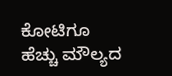ಕೋಟಿಗೂ ಹೆಚ್ಚು ಮೌಲ್ಯದ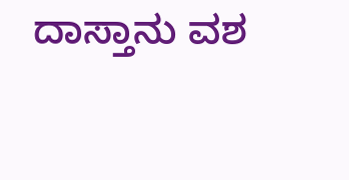ದಾಸ್ತಾನು ವಶ